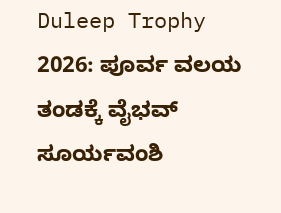Duleep Trophy 2026: ಪೂರ್ವ ವಲಯ ತಂಡಕ್ಕೆ ವೈಭವ್ ಸೂರ್ಯವಂಶಿ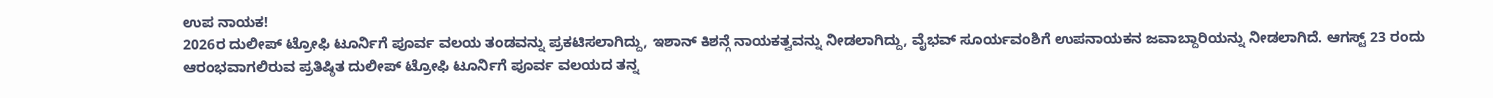ಉಪ ನಾಯಕ!
2026ರ ದುಲೀಪ್ ಟ್ರೋಫಿ ಟೂರ್ನಿಗೆ ಪೂರ್ವ ವಲಯ ತಂಡವನ್ನು ಪ್ರಕಟಿಸಲಾಗಿದ್ದು, ಇಶಾನ್ ಕಿಶನ್ಗೆ ನಾಯಕತ್ವವನ್ನು ನೀಡಲಾಗಿದ್ದು, ವೈಭವ್ ಸೂರ್ಯವಂಶಿಗೆ ಉಪನಾಯಕನ ಜವಾಬ್ದಾರಿಯನ್ನು ನೀಡಲಾಗಿದೆ. ಆಗಸ್ಟ್ 23 ರಂದು ಆರಂಭವಾಗಲಿರುವ ಪ್ರತಿಷ್ಠಿತ ದುಲೀಪ್ ಟ್ರೋಫಿ ಟೂರ್ನಿಗೆ ಪೂರ್ವ ವಲಯದ ತನ್ನ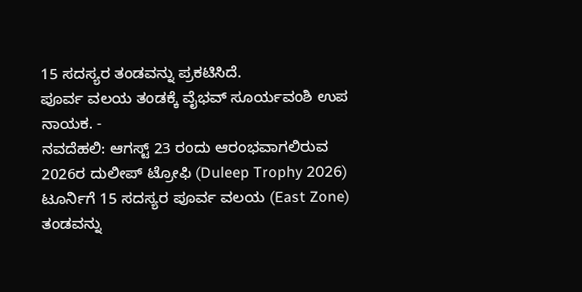15 ಸದಸ್ಯರ ತಂಡವನ್ನು ಪ್ರಕಟಿಸಿದೆ.
ಪೂರ್ವ ವಲಯ ತಂಡಕ್ಕೆ ವೈಭವ್ ಸೂರ್ಯವಂಶಿ ಉಪ ನಾಯಕ. -
ನವದೆಹಲಿ: ಆಗಸ್ಟ್ 23 ರಂದು ಆರಂಭವಾಗಲಿರುವ 2026ರ ದುಲೀಪ್ ಟ್ರೋಫಿ (Duleep Trophy 2026) ಟೂರ್ನಿಗೆ 15 ಸದಸ್ಯರ ಪೂರ್ವ ವಲಯ (East Zone) ತಂಡವನ್ನು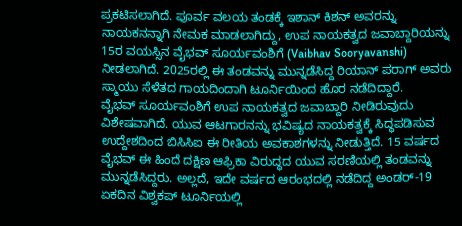ಪ್ರಕಟಿಸಲಾಗಿದೆ. ಪೂರ್ವ ವಲಯ ತಂಡಕ್ಕೆ ಇಶಾನ್ ಕಿಶನ್ ಅವರನ್ನು ನಾಯಕನನ್ನಾಗಿ ನೇಮಕ ಮಾಡಲಾಗಿದ್ದು, ಉಪ ನಾಯಕತ್ವದ ಜವಾಬ್ದಾರಿಯನ್ನು 15ರ ವಯಸ್ಸಿನ ವೈಭವ್ ಸೂರ್ಯವಂಶಿಗೆ (Vaibhav Sooryavanshi) ನೀಡಲಾಗಿದೆ. 2025ರಲ್ಲಿ ಈ ತಂಡವನ್ನು ಮುನ್ನಡೆಸಿದ್ದ ರಿಯಾನ್ ಪರಾಗ್ ಅವರು ಸ್ಮಾಯು ಸೆಳೆತದ ಗಾಯದಿಂದಾಗಿ ಟೂರ್ನಿಯಿಂದ ಹೊರ ನಡೆದಿದ್ದಾರೆ.
ವೈಭವ್ ಸೂರ್ಯವಂಶಿಗೆ ಉಪ ನಾಯಕತ್ವದ ಜವಾಬ್ದಾರಿ ನೀಡಿರುವುದು ವಿಶೇಷವಾಗಿದೆ. ಯುವ ಆಟಗಾರನನ್ನು ಭವಿಷ್ಯದ ನಾಯಕತ್ವಕ್ಕೆ ಸಿದ್ಧಪಡಿಸುವ ಉದ್ದೇಶದಿಂದ ಬಿಸಿಸಿಐ ಈ ರೀತಿಯ ಅವಕಾಶಗಳನ್ನು ನೀಡುತ್ತಿದೆ. 15 ವರ್ಷದ ವೈಭವ್ ಈ ಹಿಂದೆ ದಕ್ಷಿಣ ಆಫ್ರಿಕಾ ವಿರುದ್ಧದ ಯುವ ಸರಣಿಯಲ್ಲಿ ತಂಡವನ್ನು ಮುನ್ನಡೆಸಿದ್ದರು. ಅಲ್ಲದೆ, ಇದೇ ವರ್ಷದ ಆರಂಭದಲ್ಲಿ ನಡೆದಿದ್ದ ಅಂಡರ್-19 ಏಕದಿನ ವಿಶ್ವಕಪ್ ಟೂರ್ನಿಯಲ್ಲಿ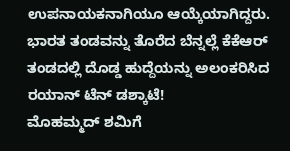ಉಪನಾಯಕನಾಗಿಯೂ ಆಯ್ಕೆಯಾಗಿದ್ದರು.
ಭಾರತ ತಂಡವನ್ನು ತೊರೆದ ಬೆನ್ನಲ್ಲೆ ಕೆಕೆಆರ್ ತಂಡದಲ್ಲಿ ದೊಡ್ಡ ಹುದ್ದೆಯನ್ನು ಅಲಂಕರಿಸಿದ ರಯಾನ್ ಟೆನ್ ಡಶ್ಕಾಟೆ!
ಮೊಹಮ್ಮದ್ ಶಮಿಗೆ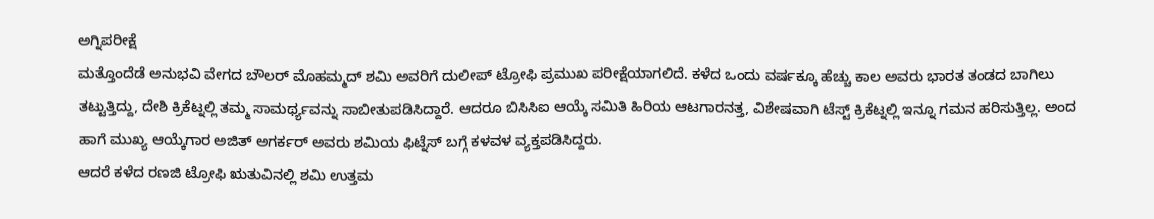ಅಗ್ನಿಪರೀಕ್ಷೆ
ಮತ್ತೊಂದೆಡೆ ಅನುಭವಿ ವೇಗದ ಬೌಲರ್ ಮೊಹಮ್ಮದ್ ಶಮಿ ಅವರಿಗೆ ದುಲೀಪ್ ಟ್ರೋಫಿ ಪ್ರಮುಖ ಪರೀಕ್ಷೆಯಾಗಲಿದೆ. ಕಳೆದ ಒಂದು ವರ್ಷಕ್ಕೂ ಹೆಚ್ಚು ಕಾಲ ಅವರು ಭಾರತ ತಂಡದ ಬಾಗಿಲು ತಟ್ಟುತ್ತಿದ್ದು, ದೇಶಿ ಕ್ರಿಕೆಟ್ನಲ್ಲಿ ತಮ್ಮ ಸಾಮರ್ಥ್ಯವನ್ನು ಸಾಬೀತುಪಡಿಸಿದ್ದಾರೆ. ಆದರೂ ಬಿಸಿಸಿಐ ಆಯ್ಕೆ ಸಮಿತಿ ಹಿರಿಯ ಆಟಗಾರನತ್ತ, ವಿಶೇಷವಾಗಿ ಟೆಸ್ಟ್ ಕ್ರಿಕೆಟ್ನಲ್ಲಿ ಇನ್ನೂ ಗಮನ ಹರಿಸುತ್ತಿಲ್ಲ. ಅಂದ ಹಾಗೆ ಮುಖ್ಯ ಆಯ್ಕೆಗಾರ ಅಜಿತ್ ಅಗರ್ಕರ್ ಅವರು ಶಮಿಯ ಫಿಟ್ನೆಸ್ ಬಗ್ಗೆ ಕಳವಳ ವ್ಯಕ್ತಪಡಿಸಿದ್ದರು.
ಆದರೆ ಕಳೆದ ರಣಜಿ ಟ್ರೋಫಿ ಋತುವಿನಲ್ಲಿ ಶಮಿ ಉತ್ತಮ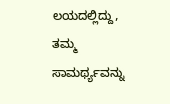ಲಯದಲ್ಲಿದ್ದು, ತಮ್ಮ ಸಾಮರ್ಥ್ಯವನ್ನು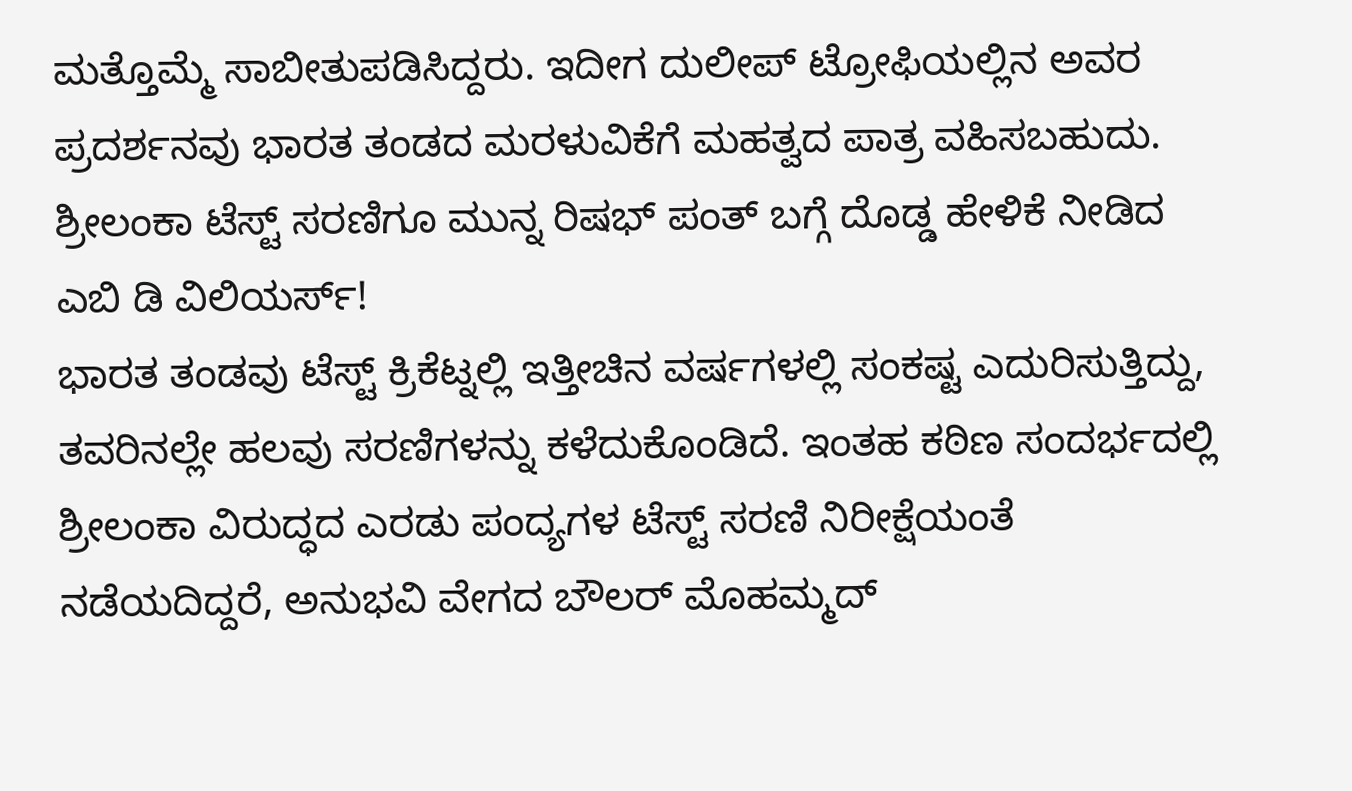ಮತ್ತೊಮ್ಮೆ ಸಾಬೀತುಪಡಿಸಿದ್ದರು. ಇದೀಗ ದುಲೀಪ್ ಟ್ರೋಫಿಯಲ್ಲಿನ ಅವರ ಪ್ರದರ್ಶನವು ಭಾರತ ತಂಡದ ಮರಳುವಿಕೆಗೆ ಮಹತ್ವದ ಪಾತ್ರ ವಹಿಸಬಹುದು.
ಶ್ರೀಲಂಕಾ ಟೆಸ್ಟ್ ಸರಣಿಗೂ ಮುನ್ನ ರಿಷಭ್ ಪಂತ್ ಬಗ್ಗೆ ದೊಡ್ಡ ಹೇಳಿಕೆ ನೀಡಿದ ಎಬಿ ಡಿ ವಿಲಿಯರ್ಸ್!
ಭಾರತ ತಂಡವು ಟೆಸ್ಟ್ ಕ್ರಿಕೆಟ್ನಲ್ಲಿ ಇತ್ತೀಚಿನ ವರ್ಷಗಳಲ್ಲಿ ಸಂಕಷ್ಟ ಎದುರಿಸುತ್ತಿದ್ದು, ತವರಿನಲ್ಲೇ ಹಲವು ಸರಣಿಗಳನ್ನು ಕಳೆದುಕೊಂಡಿದೆ. ಇಂತಹ ಕಠಿಣ ಸಂದರ್ಭದಲ್ಲಿ ಶ್ರೀಲಂಕಾ ವಿರುದ್ಧದ ಎರಡು ಪಂದ್ಯಗಳ ಟೆಸ್ಟ್ ಸರಣಿ ನಿರೀಕ್ಷೆಯಂತೆ ನಡೆಯದಿದ್ದರೆ, ಅನುಭವಿ ವೇಗದ ಬೌಲರ್ ಮೊಹಮ್ಮದ್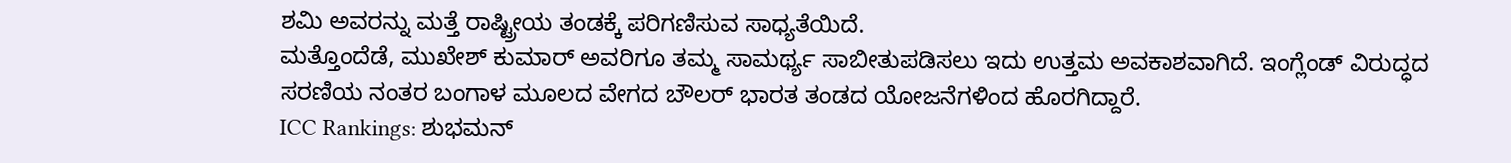ಶಮಿ ಅವರನ್ನು ಮತ್ತೆ ರಾಷ್ಟ್ರೀಯ ತಂಡಕ್ಕೆ ಪರಿಗಣಿಸುವ ಸಾಧ್ಯತೆಯಿದೆ.
ಮತ್ತೊಂದೆಡೆ, ಮುಖೇಶ್ ಕುಮಾರ್ ಅವರಿಗೂ ತಮ್ಮ ಸಾಮರ್ಥ್ಯ ಸಾಬೀತುಪಡಿಸಲು ಇದು ಉತ್ತಮ ಅವಕಾಶವಾಗಿದೆ. ಇಂಗ್ಲೆಂಡ್ ವಿರುದ್ಧದ ಸರಣಿಯ ನಂತರ ಬಂಗಾಳ ಮೂಲದ ವೇಗದ ಬೌಲರ್ ಭಾರತ ತಂಡದ ಯೋಜನೆಗಳಿಂದ ಹೊರಗಿದ್ದಾರೆ.
ICC Rankings: ಶುಭಮನ್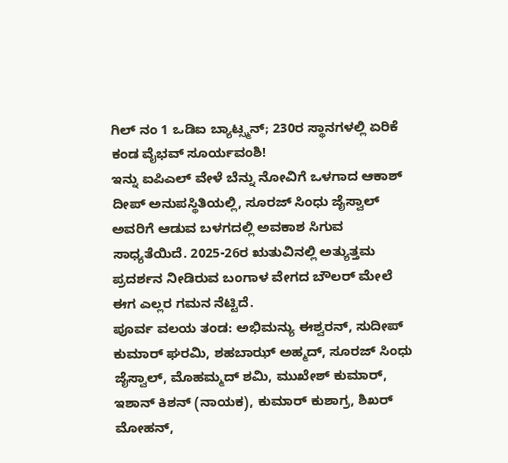ಗಿಲ್ ನಂ 1 ಒಡಿಐ ಬ್ಯಾಟ್ಸ್ಮನ್; 230ರ ಸ್ಥಾನಗಳಲ್ಲಿ ಏರಿಕೆ ಕಂಡ ವೈಭವ್ ಸೂರ್ಯವಂಶಿ!
ಇನ್ನು ಐಪಿಎಲ್ ವೇಳೆ ಬೆನ್ನು ನೋವಿಗೆ ಒಳಗಾದ ಆಕಾಶ್ ದೀಪ್ ಅನುಪಸ್ಥಿತಿಯಲ್ಲಿ, ಸೂರಜ್ ಸಿಂಧು ಜೈಸ್ವಾಲ್ ಅವರಿಗೆ ಆಡುವ ಬಳಗದಲ್ಲಿ ಅವಕಾಶ ಸಿಗುವ ಸಾಧ್ಯತೆಯಿದೆ. 2025-26ರ ಋತುವಿನಲ್ಲಿ ಅತ್ಯುತ್ತಮ ಪ್ರದರ್ಶನ ನೀಡಿರುವ ಬಂಗಾಳ ವೇಗದ ಬೌಲರ್ ಮೇಲೆ ಈಗ ಎಲ್ಲರ ಗಮನ ನೆಟ್ಟಿದೆ.
ಪೂರ್ವ ವಲಯ ತಂಡ: ಅಭಿಮನ್ಯು ಈಶ್ವರನ್, ಸುದೀಪ್ ಕುಮಾರ್ ಘರಮಿ, ಶಹಬಾಝ್ ಅಹ್ಮದ್, ಸೂರಜ್ ಸಿಂಧು ಜೈಸ್ವಾಲ್, ಮೊಹಮ್ಮದ್ ಶಮಿ, ಮುಖೇಶ್ ಕುಮಾರ್, ಇಶಾನ್ ಕಿಶನ್ (ನಾಯಕ), ಕುಮಾರ್ ಕುಶಾಗ್ರ, ಶಿಖರ್ ಮೋಹನ್,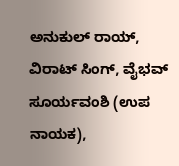ಅನುಕುಲ್ ರಾಯ್, ವಿರಾಟ್ ಸಿಂಗ್, ವೈಭವ್ ಸೂರ್ಯವಂಶಿ (ಉಪ ನಾಯಕ),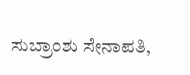ಸುಬ್ರಾಂಶು ಸೇನಾಪತಿ,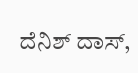ದೆನಿಶ್ ದಾಸ್,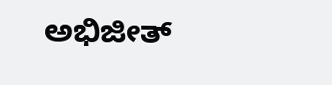ಅಭಿಜೀತ್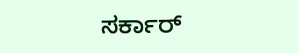ಸರ್ಕಾರ್